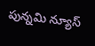పున్నమి న్యూస్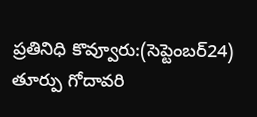ప్రతినిధి కొవ్వూరు:(సెప్టెంబర్24)
తూర్పు గోదావరి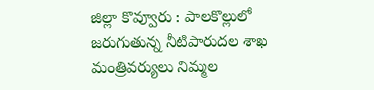జిల్లా కొవ్వూరు : పాలకొల్లులో జరుగుతున్న నీటిపారుదల శాఖ మంత్రివర్యులు నిమ్మల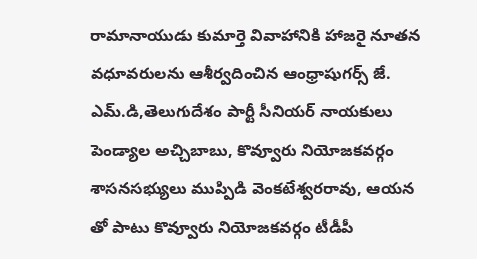రామానాయుడు కుమార్తె వివాహానికి హాజరై నూతన వధూవరులను ఆశీర్వదించిన ఆంధ్రాషుగర్స్ జే. ఎమ్.డి,తెలుగుదేశం పార్టీ సీనియర్ నాయకులు పెండ్యాల అచ్చిబాబు, కొవ్వూరు నియోజకవర్గం శాసనసభ్యులు ముప్పిడి వెంకటేశ్వరరావు, ఆయన తో పాటు కొవ్వూరు నియోజకవర్గం టీడీపీ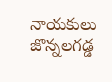నాయకులు జొన్నలగడ్డ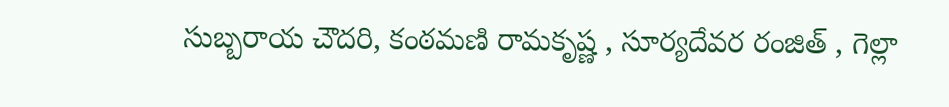సుబ్బరాయ చౌదరి, కంఠమణి రామకృష్ణ , సూర్యదేవర రంజిత్ , గెల్లా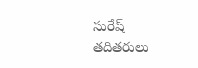సురేష్ తదితరులు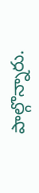పాల్గొన్నారు.